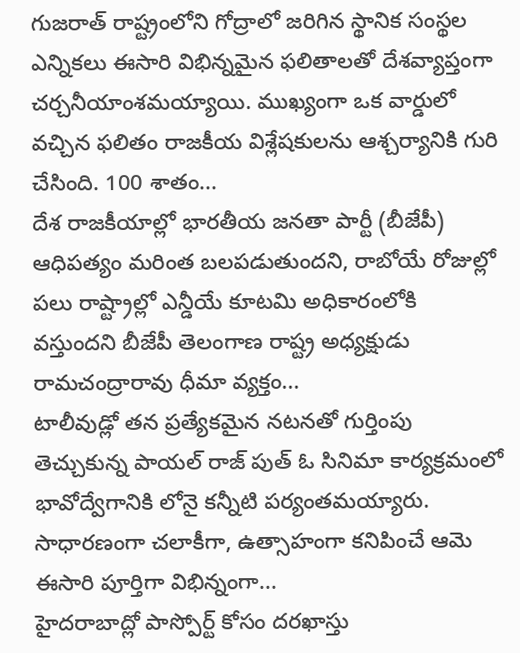గుజరాత్ రాష్ట్రంలోని గోద్రాలో జరిగిన స్థానిక సంస్థల ఎన్నికలు ఈసారి విభిన్నమైన ఫలితాలతో దేశవ్యాప్తంగా చర్చనీయాంశమయ్యాయి. ముఖ్యంగా ఒక వార్డులో వచ్చిన ఫలితం రాజకీయ విశ్లేషకులను ఆశ్చర్యానికి గురి చేసింది. 100 శాతం...
దేశ రాజకీయాల్లో భారతీయ జనతా పార్టీ (బీజేపీ) ఆధిపత్యం మరింత బలపడుతుందని, రాబోయే రోజుల్లో పలు రాష్ట్రాల్లో ఎన్డీయే కూటమి అధికారంలోకి వస్తుందని బీజేపీ తెలంగాణ రాష్ట్ర అధ్యక్షుడు రామచంద్రారావు ధీమా వ్యక్తం...
టాలీవుడ్లో తన ప్రత్యేకమైన నటనతో గుర్తింపు తెచ్చుకున్న పాయల్ రాజ్ పుత్ ఓ సినిమా కార్యక్రమంలో భావోద్వేగానికి లోనై కన్నీటి పర్యంతమయ్యారు. సాధారణంగా చలాకీగా, ఉత్సాహంగా కనిపించే ఆమె ఈసారి పూర్తిగా విభిన్నంగా...
హైదరాబాద్లో పాస్పోర్ట్ కోసం దరఖాస్తు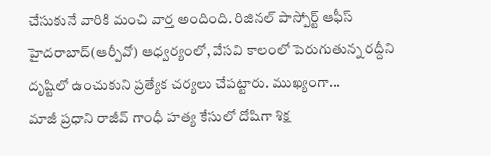చేసుకునే వారికి మంచి వార్త అందింది. రిజినల్ పాస్పోర్ట్ ఆఫీస్ హైదరాబాద్(ఆర్పీవో) ఆధ్వర్యంలో, వేసవి కాలంలో పెరుగుతున్న రద్దీని దృష్టిలో ఉంచుకుని ప్రత్యేక చర్యలు చేపట్టారు. ముఖ్యంగా...
మాజీ ప్రధాని రాజీవ్ గాంధీ హత్య కేసులో దోషిగా శిక్ష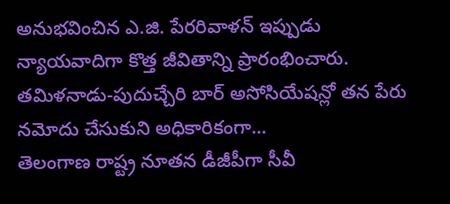అనుభవించిన ఎ.జి. పేరరివాళన్ ఇప్పుడు న్యాయవాదిగా కొత్త జీవితాన్ని ప్రారంభించారు. తమిళనాడు-పుదుచ్చేరి బార్ అసోసియేషన్లో తన పేరు నమోదు చేసుకుని అధికారికంగా...
తెలంగాణ రాష్ట్ర నూతన డీజీపీగా సీవీ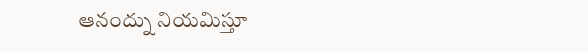ఆనంద్ను నియమిస్తూ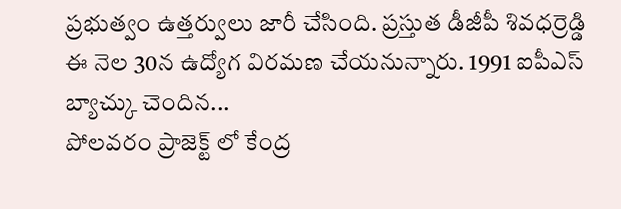ప్రభుత్వం ఉత్తర్వులు జారీ చేసింది. ప్రస్తుత డీజీపీ శివధర్రెడ్డి ఈ నెల 30న ఉద్యోగ విరమణ చేయనున్నారు. 1991 ఐపీఎస్ బ్యాచ్కు చెందిన...
పోలవరం ప్రాజెక్ట్ లో కేంద్ర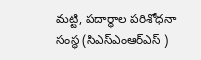మట్టి, పదార్ధాల పరిశోధనా సంస్థ (సిఎస్ఎంఆర్ఎస్ )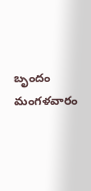బృందం మంగళవారం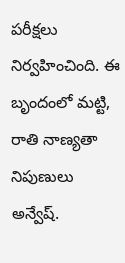పరీక్షలు నిర్వహించింది. ఈ బృందంలో మట్టి, రాతి నాణ్యతా నిపుణులు అన్వేష్.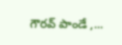గౌరవ్ పాండే ,...